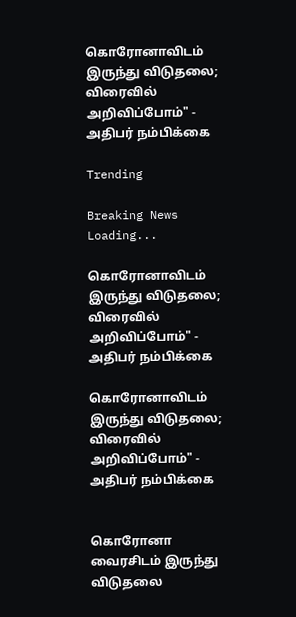கொரோனாவிடம் இருந்து விடுதலை; விரைவில் அறிவிப்போம்" - அதிபர் நம்பிக்கை

Trending

Breaking News
Loading...

கொரோனாவிடம் இருந்து விடுதலை; விரைவில் அறிவிப்போம்" - அதிபர் நம்பிக்கை

கொரோனாவிடம் இருந்து விடுதலை; விரைவில் அறிவிப்போம்" - அதிபர் நம்பிக்கை


கொரோனா வைரசிடம் இருந்து விடுதலை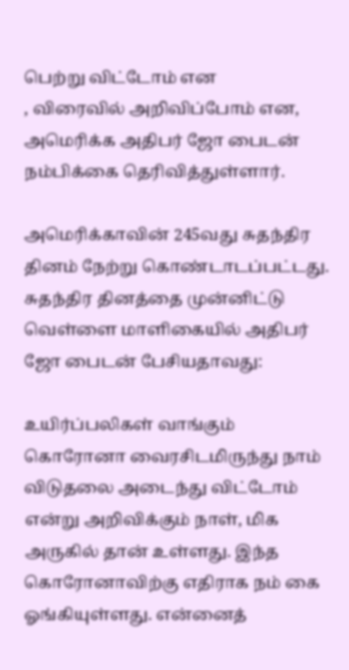பெற்று விட்டோம் என
, விரைவில் அறிவிப்போம் என, அமெரிக்க அதிபர் ஜோ பைடன் நம்பிக்கை தெரிவித்துள்ளார்.

அமெரிக்காவின் 245வது சுதந்திர தினம் நேற்று கொண்டாடப்பட்டது. சுதந்திர தினத்தை முன்னிட்டு வெள்ளை மாளிகையில் அதிபர் ஜோ பைடன் பேசியதாவது:

உயிர்ப்பலிகள் வாங்கும் கொரோனா வைரசிடமிருந்து நாம் விடுதலை அடைந்து விட்டோம் என்று அறிவிக்கும் நாள், மிக அருகில் தான் உள்ளது. இந்த கொரோனாவிற்கு எதிராக நம் கை ஓங்கியுள்ளது. என்னைத்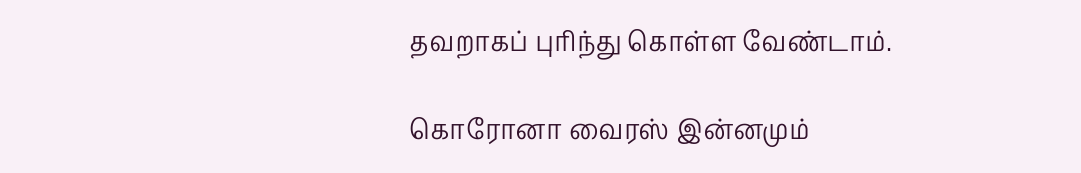தவறாகப் புரிந்து கொள்ள வேண்டாம்.

கொரோனா வைரஸ் இன்னமும்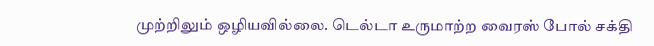முற்றிலும் ஒழியவில்லை. டெல்டா உருமாற்ற வைரஸ் போல் சக்தி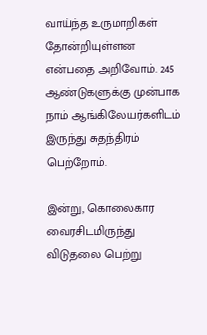வாய்ந்த உருமாறிகள் தோன்றியுள்ளன என்பதை அறிவோம். 245 ஆண்டுகளுக்கு முன்பாக நாம் ஆங்கிலேயர்களிடம் இருந்து சுதந்திரம் பெற்றோம்.

இன்று, கொலைகார வைரசிடமிருந்து விடுதலை பெற்று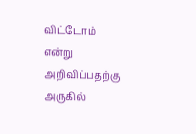விட்டோம் என்று அறிவிப்பதற்கு அருகில்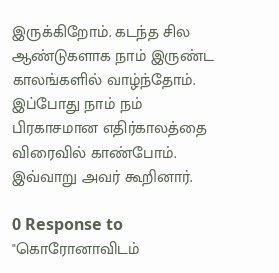இருக்கிறோம். கடந்த சில ஆண்டுகளாக நாம் இருண்ட காலங்களில் வாழ்ந்தோம். இப்போது நாம் நம் பிரகாசமான எதிர்காலத்தை விரைவில் காண்போம். இவ்வாறு அவர் கூறினார்.

0 Response to "கொரோனாவிடம்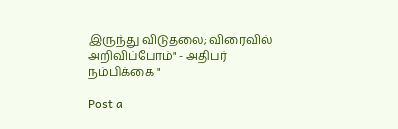இருந்து விடுதலை; விரைவில் அறிவிப்போம்" - அதிபர் நம்பிக்கை "

Post a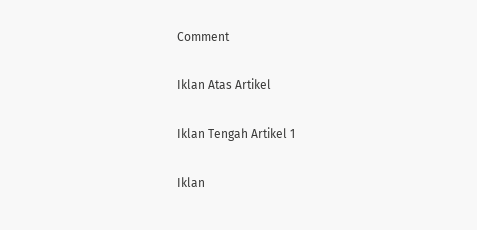Comment

Iklan Atas Artikel

Iklan Tengah Artikel 1

Iklan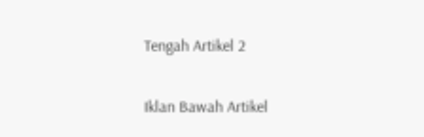Tengah Artikel 2

Iklan Bawah Artikel